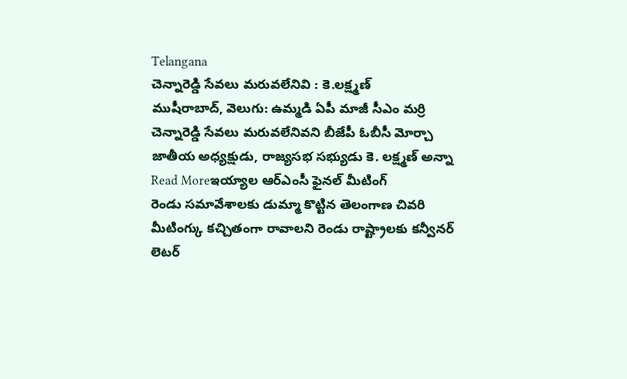Telangana
చెన్నారెడ్డి సేవలు మరువలేనివి : కె.లక్ష్మణ్
ముషీరాబాద్, వెలుగు: ఉమ్మడి ఏపీ మాజీ సీఎం మర్రి చెన్నారెడ్డి సేవలు మరువలేనివని బీజేపీ ఓబీసీ మోర్చా జాతీయ అధ్యక్షుడు, రాజ్యసభ సభ్యుడు కె. లక్ష్మణ్ అన్నా
Read Moreఇయ్యాల ఆర్ఎంసీ ఫైనల్ మీటింగ్
రెండు సమావేశాలకు డుమ్మా కొట్టిన తెలంగాణ చివరి మీటింగ్కు కచ్చితంగా రావాలని రెండు రాష్ట్రాలకు కన్వీనర్ లెటర్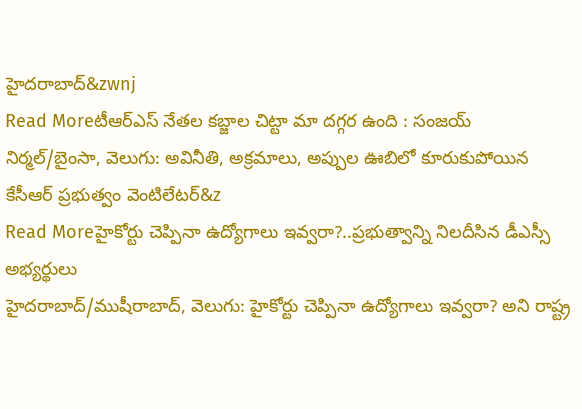హైదరాబాద్&zwnj
Read Moreటీఆర్ఎస్ నేతల కబ్జాల చిట్టా మా దగ్గర ఉంది : సంజయ్
నిర్మల్/బైంసా, వెలుగు: అవినీతి, అక్రమాలు, అప్పుల ఊబిలో కూరుకుపోయిన కేసీఆర్ ప్రభుత్వం వెంటిలేటర్&z
Read Moreహైకోర్టు చెప్పినా ఉద్యోగాలు ఇవ్వరా?..ప్రభుత్వాన్ని నిలదీసిన డీఎస్సీ అభ్యర్థులు
హైదరాబాద్/ముషీరాబాద్, వెలుగు: హైకోర్టు చెప్పినా ఉద్యోగాలు ఇవ్వరా? అని రాష్ట్ర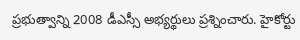ప్రభుత్వాన్ని 2008 డీఎస్సీ అభ్యర్థులు ప్రశ్నించారు. హైకోర్టు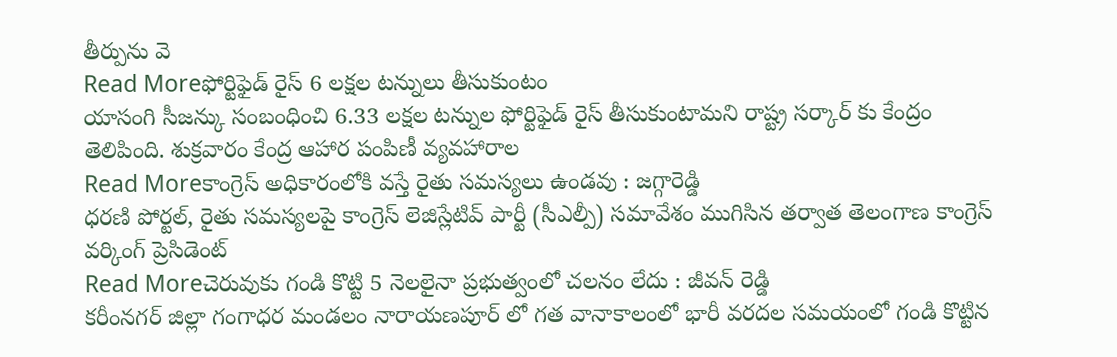తీర్పును వె
Read Moreఫోర్టిఫైడ్ రైస్ 6 లక్షల టన్నులు తీసుకుంటం
యాసంగి సీజన్కు సంబంధించి 6.33 లక్షల టన్నుల ఫోర్టిఫైడ్ రైస్ తీసుకుంటామని రాష్ట్ర సర్కార్ కు కేంద్రం తెలిపింది. శుక్రవారం కేంద్ర ఆహార పంపిణీ వ్యవహారాల
Read Moreకాంగ్రెస్ అధికారంలోకి వస్తే రైతు సమస్యలు ఉండవు : జగ్గారెడ్డి
ధరణి పోర్టల్, రైతు సమస్యలపై కాంగ్రెస్ లెజిస్లేటివ్ పార్టీ (సీఎల్పీ) సమావేశం ముగిసిన తర్వాత తెలంగాణ కాంగ్రెస్ వర్కింగ్ ప్రెసిడెంట్
Read Moreచెరువుకు గండి కొట్టి 5 నెలలైనా ప్రభుత్వంలో చలనం లేదు : జీవన్ రెడ్డి
కరీంనగర్ జిల్లా గంగాధర మండలం నారాయణపూర్ లో గత వానాకాలంలో భారీ వరదల సమయంలో గండి కొట్టిన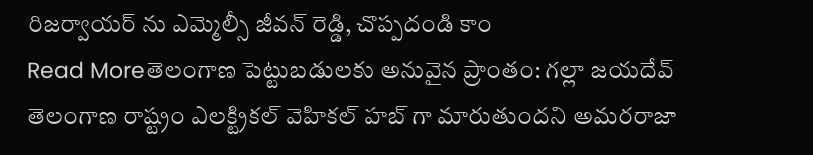రిజర్వాయర్ ను ఎమ్మెల్సీ జీవన్ రెడ్డి, చొప్పదండి కాం
Read Moreతెలంగాణ పెట్టుబడులకు అనువైన ప్రాంతం: గల్లా జయదేవ్
తెలంగాణ రాష్ట్రం ఎలక్ట్రికల్ వెహికల్ హబ్ గా మారుతుందని అమరరాజా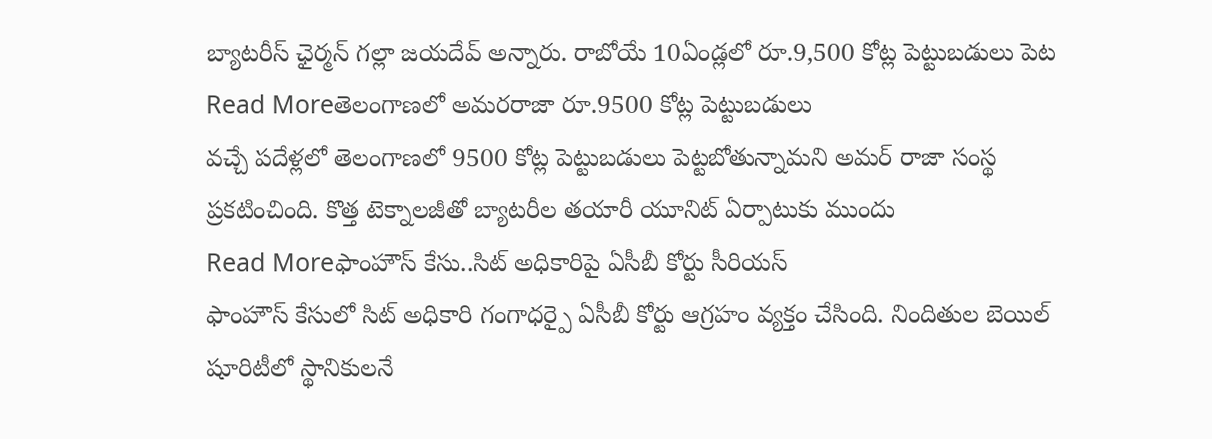బ్యాటరీస్ ఛైర్మన్ గల్లా జయదేవ్ అన్నారు. రాబోయే 10ఏండ్లలో రూ.9,500 కోట్ల పెట్టుబడులు పెట
Read Moreతెలంగాణలో అమరరాజా రూ.9500 కోట్ల పెట్టుబడులు
వచ్చే పదేళ్లలో తెలంగాణలో 9500 కోట్ల పెట్టుబడులు పెట్టబోతున్నామని అమర్ రాజా సంస్థ ప్రకటించింది. కొత్త టెక్నాలజీతో బ్యాటరీల తయారీ యూనిట్ ఏర్పాటుకు ముందు
Read Moreఫాంహౌస్ కేసు..సిట్ అధికారిపై ఏసీబీ కోర్టు సీరియస్
ఫాంహౌస్ కేసులో సిట్ అధికారి గంగాధర్పై ఏసీబీ కోర్టు ఆగ్రహం వ్యక్తం చేసింది. నిందితుల బెయిల్ షూరిటీలో స్థానికులనే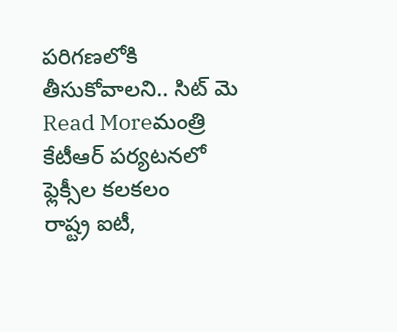పరిగణలోకి తీసుకోవాలని.. సిట్ మె
Read Moreమంత్రి కేటీఆర్ పర్యటనలో ఫ్లెక్సీల కలకలం
రాష్ట్ర ఐటీ,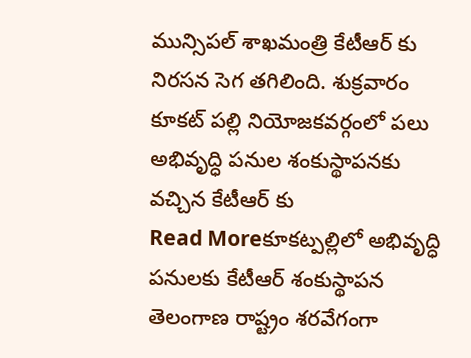మున్సిపల్ శాఖమంత్రి కేటీఆర్ కు నిరసన సెగ తగిలింది. శుక్రవారం కూకట్ పల్లి నియోజకవర్గంలో పలు అభివృద్ధి పనుల శంకుస్థాపనకు వచ్చిన కేటీఆర్ కు
Read Moreకూకట్పల్లిలో అభివృద్ధి పనులకు కేటీఆర్ శంకుస్థాపన
తెలంగాణ రాష్ట్రం శరవేగంగా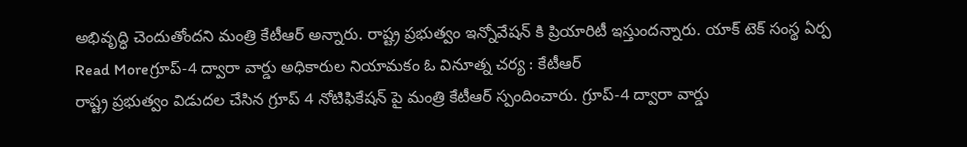అభివృద్ధి చెందుతోందని మంత్రి కేటీఆర్ అన్నారు. రాష్ట్ర ప్రభుత్వం ఇన్నోవేషన్ కి ప్రియారిటీ ఇస్తుందన్నారు. యాక్ టెక్ సంస్థ ఏర్ప
Read Moreగ్రూప్-4 ద్వారా వార్డు అధికారుల నియామకం ఓ వినూత్న చర్య : కేటీఆర్
రాష్ట్ర ప్రభుత్వం విడుదల చేసిన గ్రూప్ 4 నోటిఫికేషన్ పై మంత్రి కేటీఆర్ స్పందించారు. గ్రూప్-4 ద్వారా వార్డు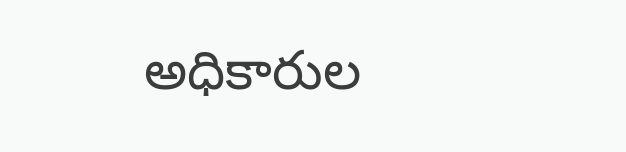అధికారుల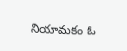నియామకం ఓ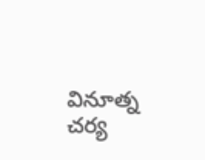వినూత్న చర్య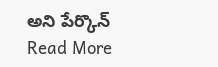అని పేర్కొన్
Read More